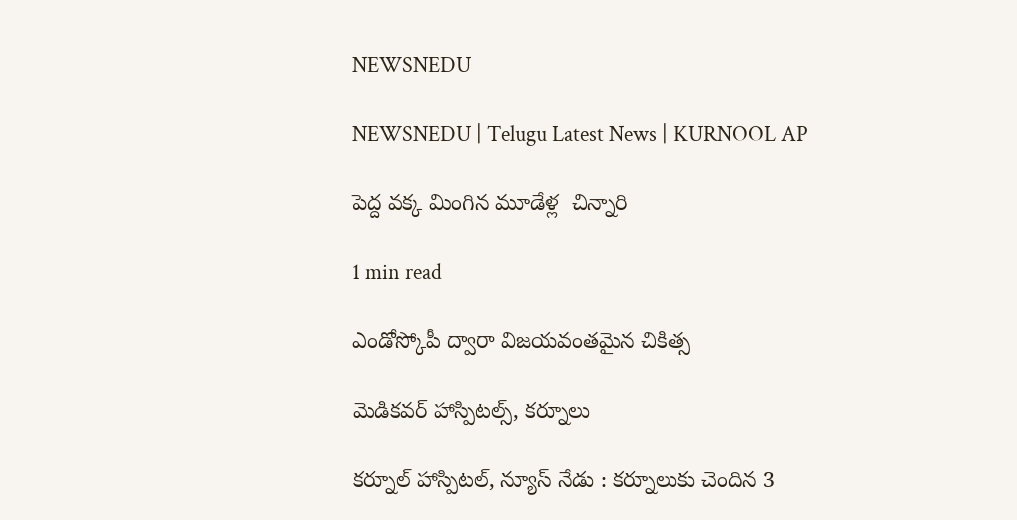NEWSNEDU

NEWSNEDU | Telugu Latest News | KURNOOL AP

పెద్ద వక్క మింగిన మూడేళ్ల  చిన్నారి

1 min read

ఎండోస్కోపీ ద్వారా విజయవంతమైన చికిత్స

మెడికవర్ హాస్పిటల్స్, కర్నూలు

కర్నూల్ హాస్పిటల్, న్యూస్ నేడు : కర్నూలుకు చెందిన 3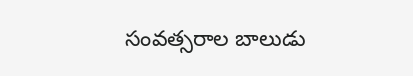సంవత్సరాల బాలుడు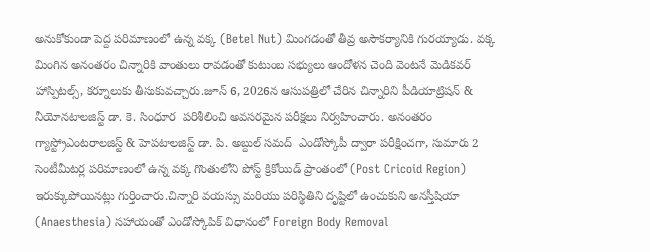అనుకోకుండా పెద్ద పరిమాణంలో ఉన్న వక్క (Betel Nut) మింగడంతో తీవ్ర అసౌకర్యానికి గురయ్యాడు. వక్క మింగిన అనంతరం చిన్నారికి వాంతులు రావడంతో కుటుంబ సభ్యులు ఆందోళన చెంది వెంటనే మెడికవర్ హాస్పిటల్స్, కర్నూలుకు తీసుకువచ్చారు.జూన్ 6, 2026న ఆసుపత్రిలో చేరిన చిన్నారిని పీడియాట్రిషన్ & నీయోనటాలజిస్ట్ డా. కె. సింధూర  పరిశీలించి అవసరమైన పరీక్షలు నిర్వహించారు. అనంతరం గ్యాస్ట్రోఎంటరాలజిస్ట్ & హెపటాలజిస్ట్ డా. పి. అబ్దుల్ సమద్  ఎండోస్కోపీ ద్వారా పరీక్షించగా, సుమారు 2 సెంటీమీటర్ల పరిమాణంలో ఉన్న వక్క గొంతులోని పోస్ట్ క్రికోయిడ్ ప్రాంతంలో (Post Cricoid Region) ఇరుక్కుపోయినట్లు గుర్తించారు.చిన్నారి వయస్సు మరియు పరిస్థితిని దృష్టిలో ఉంచుకుని అనస్తీషియా (Anaesthesia) సహాయంతో ఎండోస్కోపిక్ విధానంలో Foreign Body Removal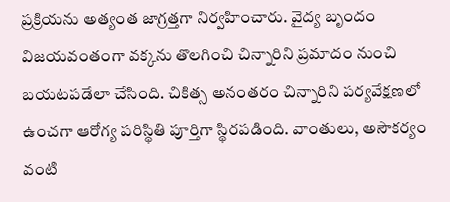ప్రక్రియను అత్యంత జాగ్రత్తగా నిర్వహించారు. వైద్య బృందం విజయవంతంగా వక్కను తొలగించి చిన్నారిని ప్రమాదం నుంచి బయటపడేలా చేసింది. చికిత్స అనంతరం చిన్నారిని పర్యవేక్షణలో ఉంచగా ఆరోగ్య పరిస్థితి పూర్తిగా స్థిరపడింది. వాంతులు, అసౌకర్యం వంటి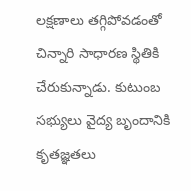లక్షణాలు తగ్గిపోవడంతో చిన్నారి సాధారణ స్థితికి చేరుకున్నాడు. కుటుంబ సభ్యులు వైద్య బృందానికి కృతజ్ఞతలు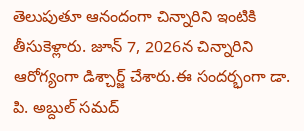తెలుపుతూ ఆనందంగా చిన్నారిని ఇంటికి తీసుకెళ్లారు. జూన్ 7, 2026న చిన్నారిని ఆరోగ్యంగా డిశ్చార్జ్ చేశారు.ఈ సందర్భంగా డా. పి. అబ్దుల్ సమద్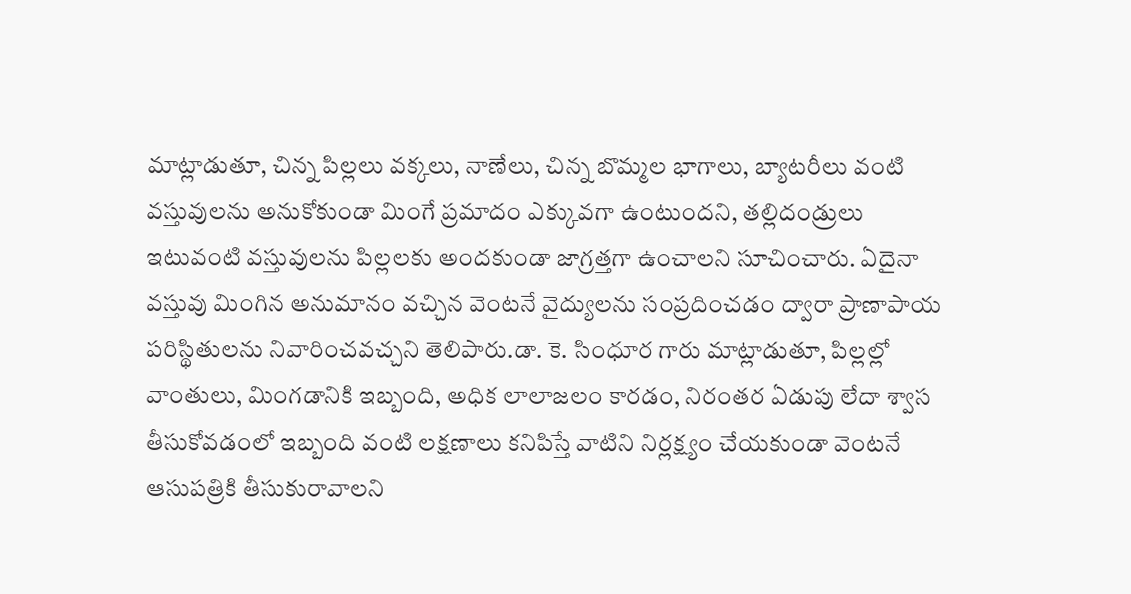మాట్లాడుతూ, చిన్న పిల్లలు వక్కలు, నాణేలు, చిన్న బొమ్మల భాగాలు, బ్యాటరీలు వంటి వస్తువులను అనుకోకుండా మింగే ప్రమాదం ఎక్కువగా ఉంటుందని, తల్లిదండ్రులు ఇటువంటి వస్తువులను పిల్లలకు అందకుండా జాగ్రత్తగా ఉంచాలని సూచించారు. ఏదైనా వస్తువు మింగిన అనుమానం వచ్చిన వెంటనే వైద్యులను సంప్రదించడం ద్వారా ప్రాణాపాయ పరిస్థితులను నివారించవచ్చని తెలిపారు.డా. కె. సింధూర గారు మాట్లాడుతూ, పిల్లల్లో వాంతులు, మింగడానికి ఇబ్బంది, అధిక లాలాజలం కారడం, నిరంతర ఏడుపు లేదా శ్వాస తీసుకోవడంలో ఇబ్బంది వంటి లక్షణాలు కనిపిస్తే వాటిని నిర్లక్ష్యం చేయకుండా వెంటనే ఆసుపత్రికి తీసుకురావాలని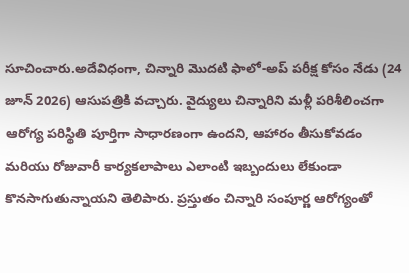సూచించారు.అదేవిధంగా, చిన్నారి మొదటి ఫాలో-అప్ పరీక్ష కోసం నేడు (24 జూన్ 2026) ఆసుపత్రికి వచ్చారు. వైద్యులు చిన్నారిని మళ్లీ పరిశీలించగా ఆరోగ్య పరిస్థితి పూర్తిగా సాధారణంగా ఉందని, ఆహారం తీసుకోవడం మరియు రోజువారీ కార్యకలాపాలు ఎలాంటి ఇబ్బందులు లేకుండా కొనసాగుతున్నాయని తెలిపారు. ప్రస్తుతం చిన్నారి సంపూర్ణ ఆరోగ్యంతో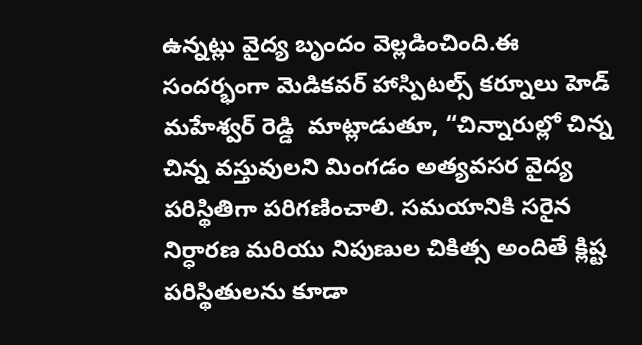ఉన్నట్లు వైద్య బృందం వెల్లడించింది.ఈ సందర్భంగా మెడికవర్ హాస్పిటల్స్ కర్నూలు హెడ్ మహేశ్వర్ రెడ్డి  మాట్లాడుతూ, “చిన్నారుల్లో చిన్న చిన్న వస్తువులని మింగడం అత్యవసర వైద్య పరిస్థితిగా పరిగణించాలి. సమయానికి సరైన నిర్ధారణ మరియు నిపుణుల చికిత్స అందితే క్లిష్ట పరిస్థితులను కూడా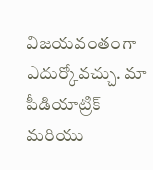విజయవంతంగా ఎదుర్కోవచ్చు. మా పీడియాట్రిక్ మరియు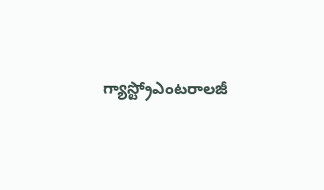గ్యాస్ట్రోఎంటరాలజీ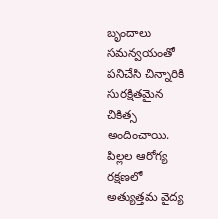బృందాలు సమన్వయంతో పనిచేసి చిన్నారికి సురక్షితమైన చికిత్స అందించాయి. పిల్లల ఆరోగ్య రక్షణలో అత్యుత్తమ వైద్య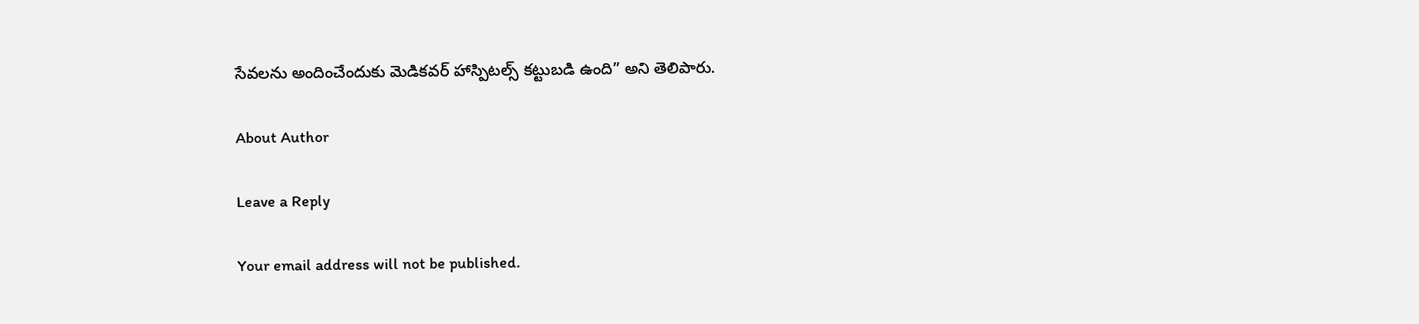సేవలను అందించేందుకు మెడికవర్ హాస్పిటల్స్ కట్టుబడి ఉంది” అని తెలిపారు.

About Author

Leave a Reply

Your email address will not be published.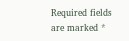Required fields are marked *